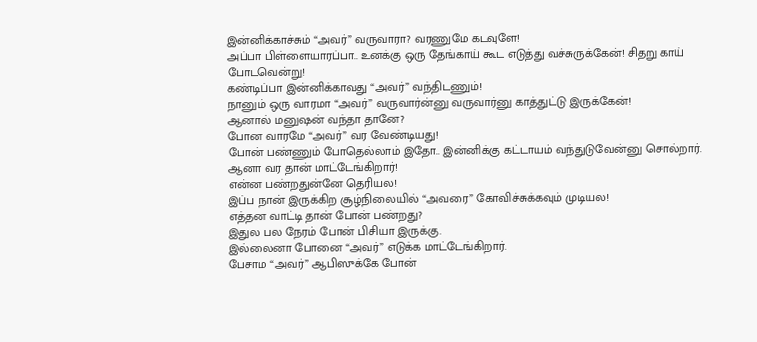இன்னிக்காச்சும் “அவர்” வருவாரா? வரணுமே கடவுளே!
அப்பா பிள்ளையாரப்பா.. உனக்கு ஒரு தேங்காய் கூட எடுத்து வச்சுருக்கேன்! சிதறு காய் போடவென்று!
கண்டிப்பா இன்னிக்காவது “அவர்” வந்திடணும்!
நானும் ஒரு வாரமா “அவர்” வருவார்ன்னு வருவார்னு காத்துட்டு இருக்கேன்!
ஆனால் மனுஷன் வந்தா தானே?
போன வாரமே “அவர்” வர வேண்டியது!
போன் பண்ணும் போதெல்லாம் இதோ.. இன்னிக்கு கட்டாயம் வந்துடுவேன்னு சொல்றார்.
ஆனா வர தான் மாட்டேங்கிறார்!
என்ன பண்றதுன்னே தெரியல!
இப்ப நான் இருக்கிற சூழ்நிலையில் “அவரை” கோவிச்சுக்கவும் முடியல!
எத்தன வாட்டி தான் போன் பண்றது?
இதுல பல நேரம் போன் பிசியா இருக்கு.
இல்லைனா போனை “அவர்” எடுக்க மாட்டேங்கிறார்.
பேசாம “அவர்” ஆபிஸுக்கே போன்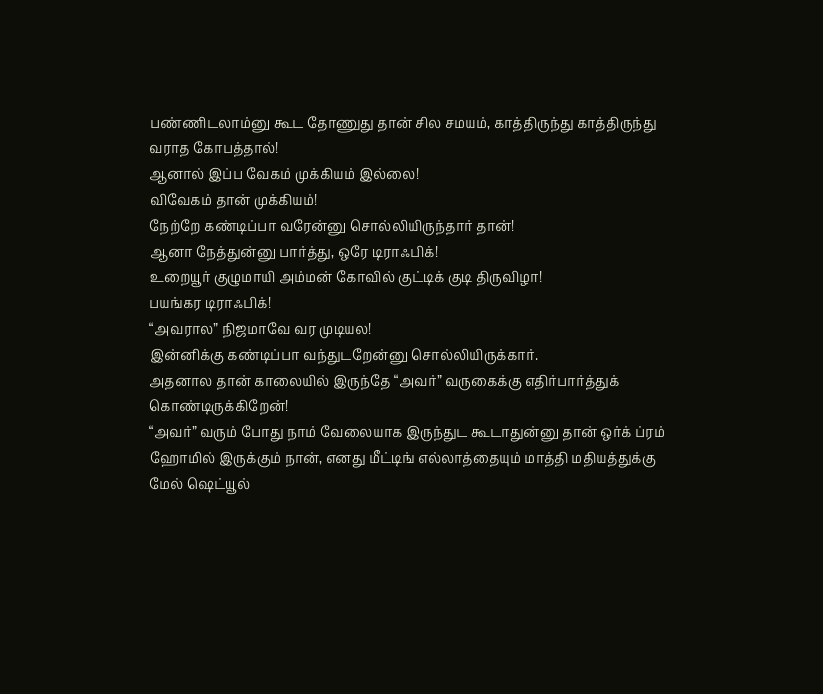பண்ணிடலாம்னு கூட தோணுது தான் சில சமயம், காத்திருந்து காத்திருந்து வராத கோபத்தால்!
ஆனால் இப்ப வேகம் முக்கியம் இல்லை!
விவேகம் தான் முக்கியம்!
நேற்றே கண்டிப்பா வரேன்னு சொல்லியிருந்தார் தான்!
ஆனா நேத்துன்னு பார்த்து, ஒரே டிராஃபிக்!
உறையூர் குழுமாயி அம்மன் கோவில் குட்டிக் குடி திருவிழா!
பயங்கர டிராஃபிக்!
“அவரால” நிஜமாவே வர முடியல!
இன்னிக்கு கண்டிப்பா வந்துடறேன்னு சொல்லியிருக்கார்.
அதனால தான் காலையில் இருந்தே “அவர்” வருகைக்கு எதிர்பார்த்துக் கொண்டிருக்கிறேன்!
“அவர்” வரும் போது நாம் வேலையாக இருந்துட கூடாதுன்னு தான் ஒர்க் ப்ரம் ஹோமில் இருக்கும் நான், எனது மீட்டிங் எல்லாத்தையும் மாத்தி மதியத்துக்கு மேல் ஷெட்யூல்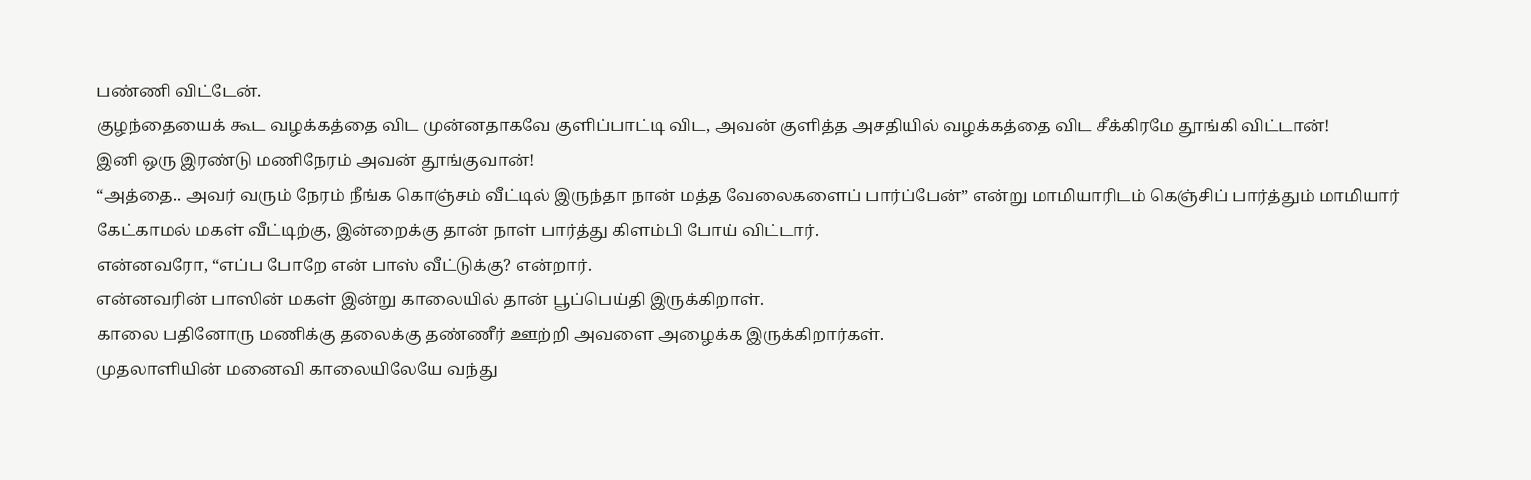பண்ணி விட்டேன்.
குழந்தையைக் கூட வழக்கத்தை விட முன்னதாகவே குளிப்பாட்டி விட, அவன் குளித்த அசதியில் வழக்கத்தை விட சீக்கிரமே தூங்கி விட்டான்!
இனி ஒரு இரண்டு மணிநேரம் அவன் தூங்குவான்!
“அத்தை.. அவர் வரும் நேரம் நீங்க கொஞ்சம் வீட்டில் இருந்தா நான் மத்த வேலைகளைப் பார்ப்பேன்” என்று மாமியாரிடம் கெஞ்சிப் பார்த்தும் மாமியார் கேட்காமல் மகள் வீட்டிற்கு, இன்றைக்கு தான் நாள் பார்த்து கிளம்பி போய் விட்டார்.
என்னவரோ, “எப்ப போறே என் பாஸ் வீட்டுக்கு? என்றார்.
என்னவரின் பாஸின் மகள் இன்று காலையில் தான் பூப்பெய்தி இருக்கிறாள்.
காலை பதினோரு மணிக்கு தலைக்கு தண்ணீர் ஊற்றி அவளை அழைக்க இருக்கிறார்கள்.
முதலாளியின் மனைவி காலையிலேயே வந்து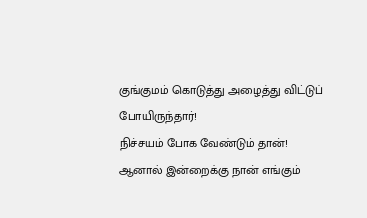குங்குமம் கொடுத்து அழைத்து விட்டுப் போயிருந்தார்!
நிச்சயம் போக வேண்டும் தான்!
ஆனால் இன்றைக்கு நான் எங்கும்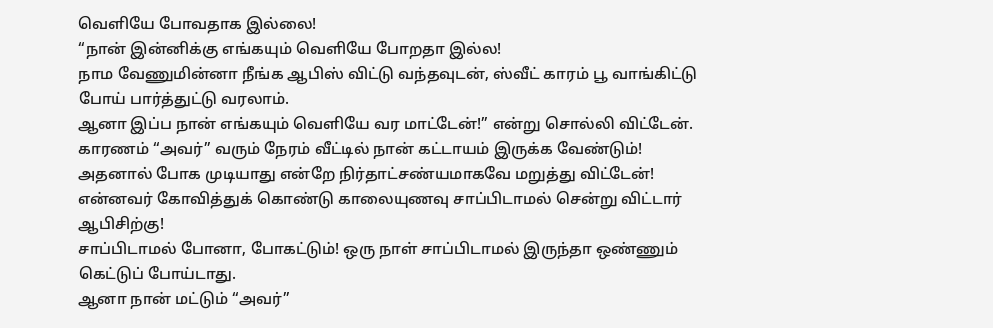வெளியே போவதாக இல்லை!
“நான் இன்னிக்கு எங்கயும் வெளியே போறதா இல்ல!
நாம வேணுமின்னா நீங்க ஆபிஸ் விட்டு வந்தவுடன், ஸ்வீட் காரம் பூ வாங்கிட்டு போய் பார்த்துட்டு வரலாம்.
ஆனா இப்ப நான் எங்கயும் வெளியே வர மாட்டேன்!” என்று சொல்லி விட்டேன்.
காரணம் “அவர்” வரும் நேரம் வீட்டில் நான் கட்டாயம் இருக்க வேண்டும்!
அதனால் போக முடியாது என்றே நிர்தாட்சண்யமாகவே மறுத்து விட்டேன்!
என்னவர் கோவித்துக் கொண்டு காலையுணவு சாப்பிடாமல் சென்று விட்டார் ஆபிசிற்கு!
சாப்பிடாமல் போனா, போகட்டும்! ஒரு நாள் சாப்பிடாமல் இருந்தா ஒண்ணும் கெட்டுப் போய்டாது.
ஆனா நான் மட்டும் “அவர்”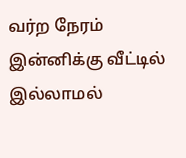வர்ற நேரம் இன்னிக்கு வீட்டில் இல்லாமல்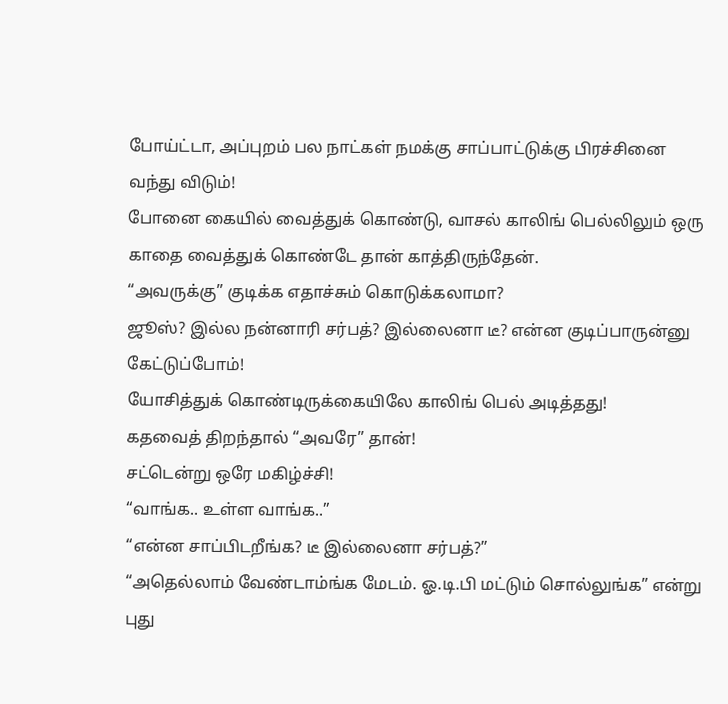போய்ட்டா, அப்புறம் பல நாட்கள் நமக்கு சாப்பாட்டுக்கு பிரச்சினை வந்து விடும்!
போனை கையில் வைத்துக் கொண்டு, வாசல் காலிங் பெல்லிலும் ஒரு காதை வைத்துக் கொண்டே தான் காத்திருந்தேன்.
“அவருக்கு” குடிக்க எதாச்சும் கொடுக்கலாமா?
ஜூஸ்? இல்ல நன்னாரி சர்பத்? இல்லைனா டீ? என்ன குடிப்பாருன்னு கேட்டுப்போம்!
யோசித்துக் கொண்டிருக்கையிலே காலிங் பெல் அடித்தது!
கதவைத் திறந்தால் “அவரே” தான்!
சட்டென்று ஒரே மகிழ்ச்சி!
“வாங்க.. உள்ள வாங்க..”
“என்ன சாப்பிடறீங்க? டீ இல்லைனா சர்பத்?”
“அதெல்லாம் வேண்டாம்ங்க மேடம். ஓ.டி.பி மட்டும் சொல்லுங்க” என்று புது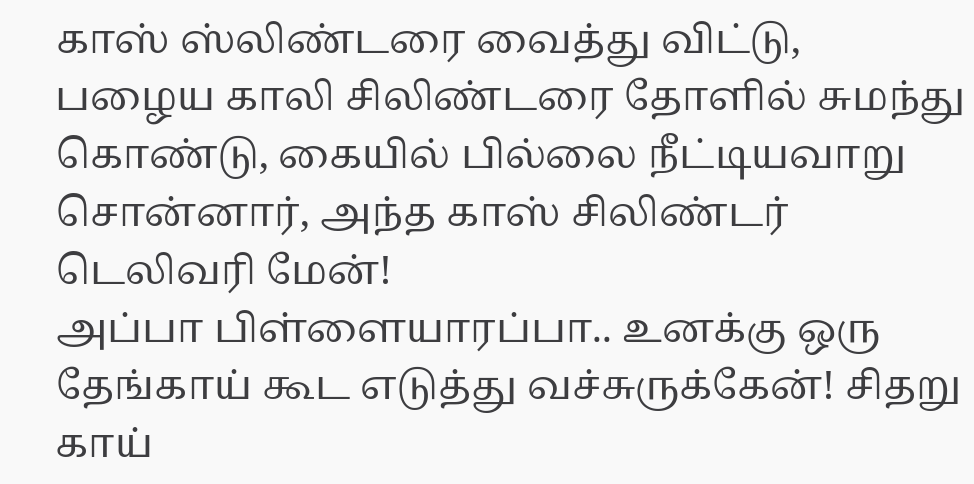காஸ் ஸ்லிண்டரை வைத்து விட்டு,
பழைய காலி சிலிண்டரை தோளில் சுமந்து கொண்டு, கையில் பில்லை நீட்டியவாறு சொன்னார், அந்த காஸ் சிலிண்டர் டெலிவரி மேன்!
அப்பா பிள்ளையாரப்பா.. உனக்கு ஒரு தேங்காய் கூட எடுத்து வச்சுருக்கேன்! சிதறு காய்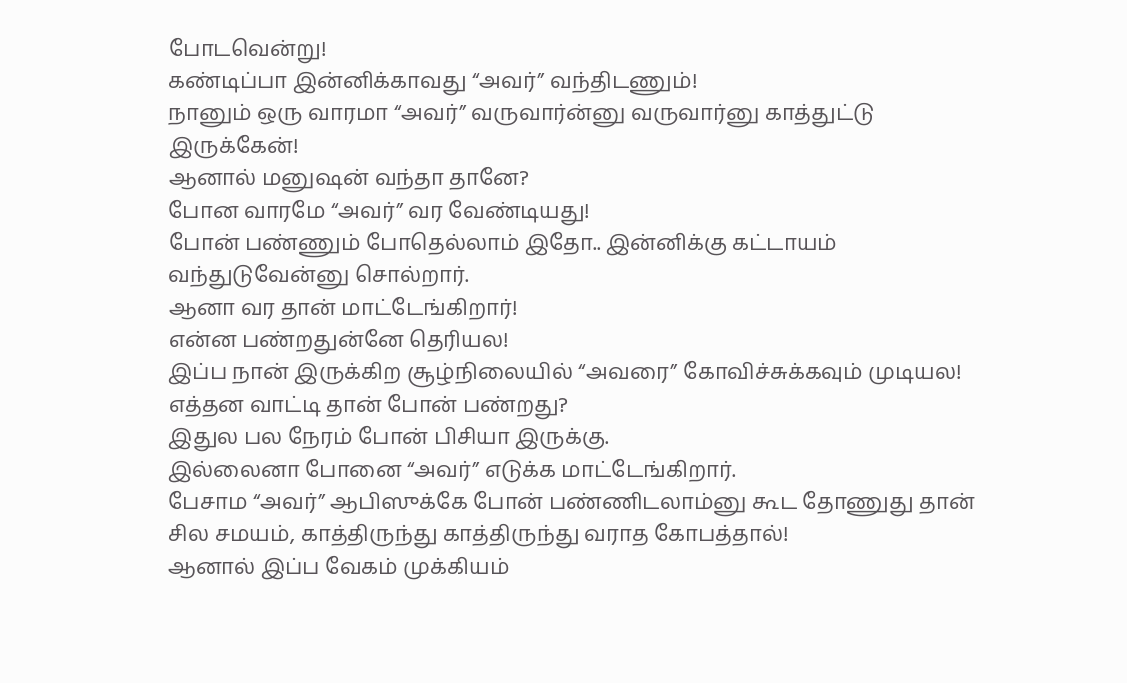போடவென்று!
கண்டிப்பா இன்னிக்காவது “அவர்” வந்திடணும்!
நானும் ஒரு வாரமா “அவர்” வருவார்ன்னு வருவார்னு காத்துட்டு இருக்கேன்!
ஆனால் மனுஷன் வந்தா தானே?
போன வாரமே “அவர்” வர வேண்டியது!
போன் பண்ணும் போதெல்லாம் இதோ.. இன்னிக்கு கட்டாயம் வந்துடுவேன்னு சொல்றார்.
ஆனா வர தான் மாட்டேங்கிறார்!
என்ன பண்றதுன்னே தெரியல!
இப்ப நான் இருக்கிற சூழ்நிலையில் “அவரை” கோவிச்சுக்கவும் முடியல!
எத்தன வாட்டி தான் போன் பண்றது?
இதுல பல நேரம் போன் பிசியா இருக்கு.
இல்லைனா போனை “அவர்” எடுக்க மாட்டேங்கிறார்.
பேசாம “அவர்” ஆபிஸுக்கே போன் பண்ணிடலாம்னு கூட தோணுது தான் சில சமயம், காத்திருந்து காத்திருந்து வராத கோபத்தால்!
ஆனால் இப்ப வேகம் முக்கியம்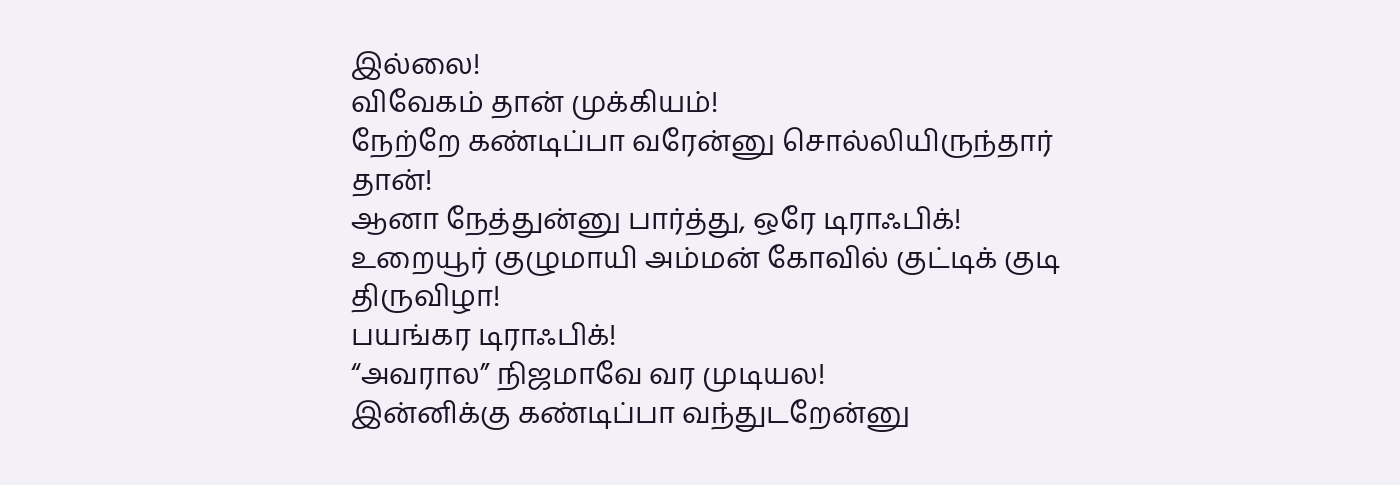இல்லை!
விவேகம் தான் முக்கியம்!
நேற்றே கண்டிப்பா வரேன்னு சொல்லியிருந்தார் தான்!
ஆனா நேத்துன்னு பார்த்து, ஒரே டிராஃபிக்!
உறையூர் குழுமாயி அம்மன் கோவில் குட்டிக் குடி திருவிழா!
பயங்கர டிராஃபிக்!
“அவரால” நிஜமாவே வர முடியல!
இன்னிக்கு கண்டிப்பா வந்துடறேன்னு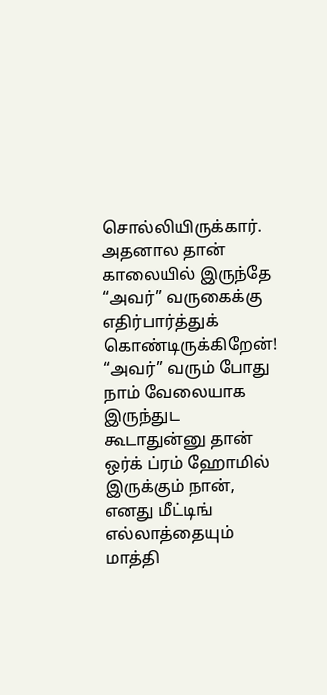சொல்லியிருக்கார்.
அதனால தான் காலையில் இருந்தே “அவர்” வருகைக்கு எதிர்பார்த்துக் கொண்டிருக்கிறேன்!
“அவர்” வரும் போது நாம் வேலையாக இருந்துட கூடாதுன்னு தான் ஒர்க் ப்ரம் ஹோமில் இருக்கும் நான், எனது மீட்டிங் எல்லாத்தையும் மாத்தி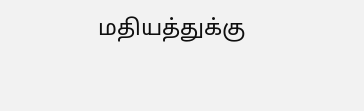மதியத்துக்கு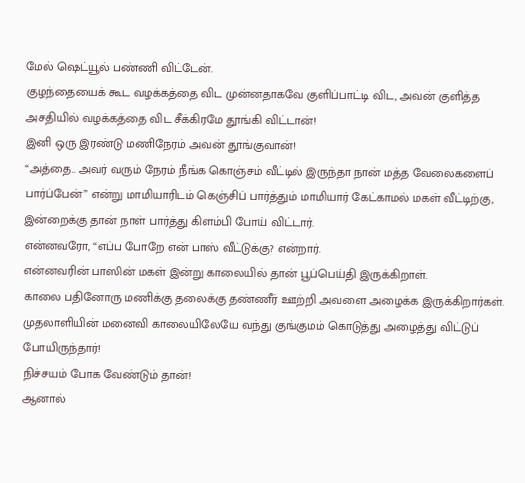மேல் ஷெட்யூல் பண்ணி விட்டேன்.
குழந்தையைக் கூட வழக்கத்தை விட முன்னதாகவே குளிப்பாட்டி விட, அவன் குளித்த அசதியில் வழக்கத்தை விட சீக்கிரமே தூங்கி விட்டான்!
இனி ஒரு இரண்டு மணிநேரம் அவன் தூங்குவான்!
“அத்தை.. அவர் வரும் நேரம் நீங்க கொஞ்சம் வீட்டில் இருந்தா நான் மத்த வேலைகளைப் பார்ப்பேன்” என்று மாமியாரிடம் கெஞ்சிப் பார்த்தும் மாமியார் கேட்காமல் மகள் வீட்டிற்கு, இன்றைக்கு தான் நாள் பார்த்து கிளம்பி போய் விட்டார்.
என்னவரோ, “எப்ப போறே என் பாஸ் வீட்டுக்கு? என்றார்.
என்னவரின் பாஸின் மகள் இன்று காலையில் தான் பூப்பெய்தி இருக்கிறாள்.
காலை பதினோரு மணிக்கு தலைக்கு தண்ணீர் ஊற்றி அவளை அழைக்க இருக்கிறார்கள்.
முதலாளியின் மனைவி காலையிலேயே வந்து குங்குமம் கொடுத்து அழைத்து விட்டுப் போயிருந்தார்!
நிச்சயம் போக வேண்டும் தான்!
ஆனால்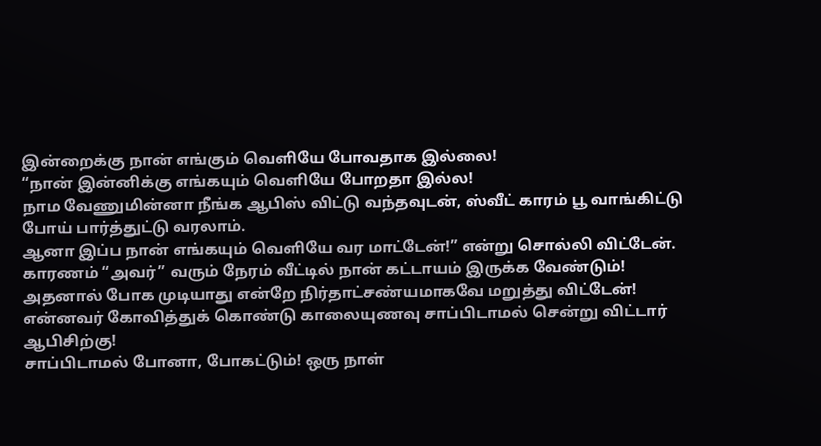இன்றைக்கு நான் எங்கும் வெளியே போவதாக இல்லை!
“நான் இன்னிக்கு எங்கயும் வெளியே போறதா இல்ல!
நாம வேணுமின்னா நீங்க ஆபிஸ் விட்டு வந்தவுடன், ஸ்வீட் காரம் பூ வாங்கிட்டு போய் பார்த்துட்டு வரலாம்.
ஆனா இப்ப நான் எங்கயும் வெளியே வர மாட்டேன்!” என்று சொல்லி விட்டேன்.
காரணம் “அவர்” வரும் நேரம் வீட்டில் நான் கட்டாயம் இருக்க வேண்டும்!
அதனால் போக முடியாது என்றே நிர்தாட்சண்யமாகவே மறுத்து விட்டேன்!
என்னவர் கோவித்துக் கொண்டு காலையுணவு சாப்பிடாமல் சென்று விட்டார் ஆபிசிற்கு!
சாப்பிடாமல் போனா, போகட்டும்! ஒரு நாள்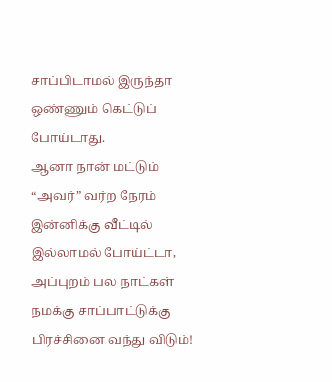சாப்பிடாமல் இருந்தா ஒண்ணும் கெட்டுப் போய்டாது.
ஆனா நான் மட்டும் “அவர்” வர்ற நேரம் இன்னிக்கு வீட்டில் இல்லாமல் போய்ட்டா, அப்புறம் பல நாட்கள் நமக்கு சாப்பாட்டுக்கு பிரச்சினை வந்து விடும்!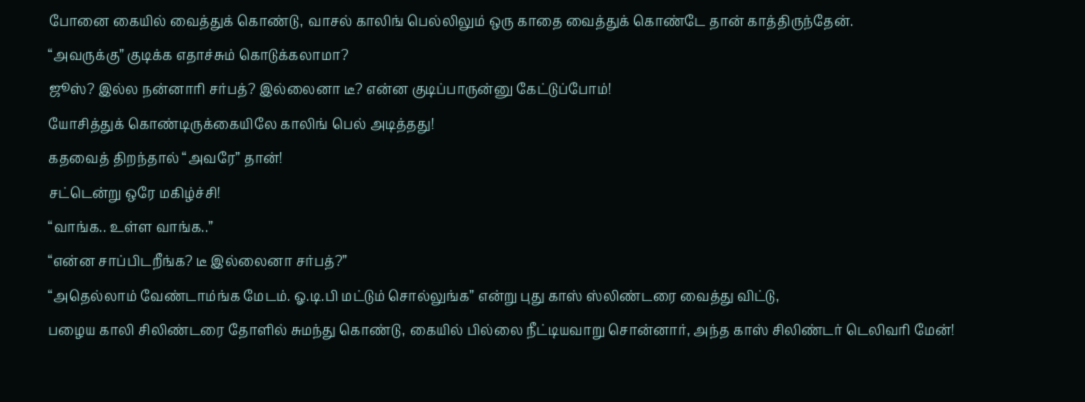போனை கையில் வைத்துக் கொண்டு, வாசல் காலிங் பெல்லிலும் ஒரு காதை வைத்துக் கொண்டே தான் காத்திருந்தேன்.
“அவருக்கு” குடிக்க எதாச்சும் கொடுக்கலாமா?
ஜூஸ்? இல்ல நன்னாரி சர்பத்? இல்லைனா டீ? என்ன குடிப்பாருன்னு கேட்டுப்போம்!
யோசித்துக் கொண்டிருக்கையிலே காலிங் பெல் அடித்தது!
கதவைத் திறந்தால் “அவரே” தான்!
சட்டென்று ஒரே மகிழ்ச்சி!
“வாங்க.. உள்ள வாங்க..”
“என்ன சாப்பிடறீங்க? டீ இல்லைனா சர்பத்?”
“அதெல்லாம் வேண்டாம்ங்க மேடம். ஓ.டி.பி மட்டும் சொல்லுங்க” என்று புது காஸ் ஸ்லிண்டரை வைத்து விட்டு,
பழைய காலி சிலிண்டரை தோளில் சுமந்து கொண்டு, கையில் பில்லை நீட்டியவாறு சொன்னார், அந்த காஸ் சிலிண்டர் டெலிவரி மேன்!